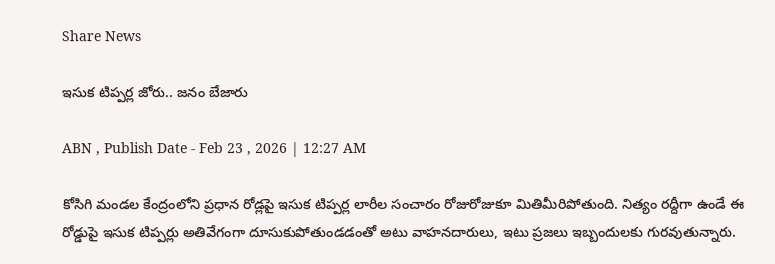Share News

ఇసుక టిప్పర్ల జోరు.. జనం బేజారు

ABN , Publish Date - Feb 23 , 2026 | 12:27 AM

కోసిగి మండల కేంద్రంలోని ప్రధాన రోడ్లపై ఇసుక టిప్పర్ల లారీల సంచారం రోజురోజుకూ మితిమీరిపోతుంది. నిత్యం రద్దీగా ఉండే ఈ రోడ్డుపై ఇసుక టిప్పర్లు అతివేగంగా దూసుకుపోతుండడంతో అటు వాహనదారులు, ఇటు ప్రజలు ఇబ్బందులకు గురవుతున్నారు.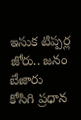ఇసుక టిప్పర్ల జోరు.. జనం బేజారు
కోసిగి ప్రధాన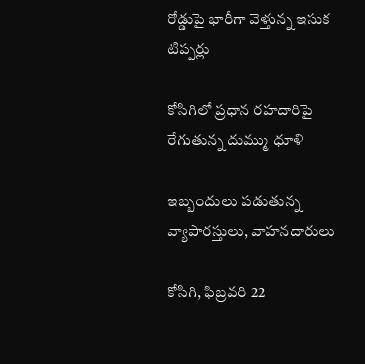రోడ్డుపై భారీగా వెళ్తున్న ఇసుక టిప్పర్లు

కోసిగిలో ప్రధాన రహదారిపై రేగుతున్న దుమ్ము ధూళి

ఇబ్బందులు పడుతున్న వ్యాపారస్తులు, వాహనదారులు

కోసిగి, ఫిబ్రవరి 22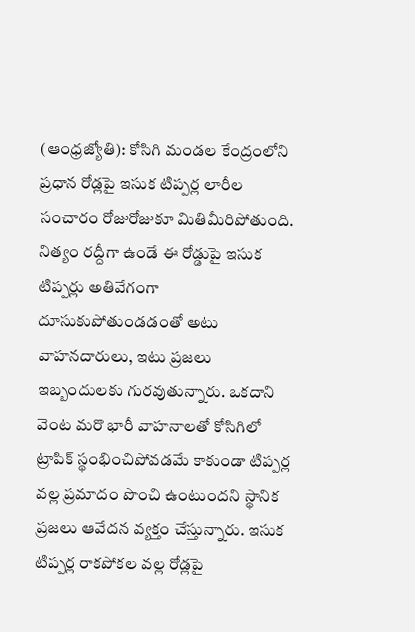(ఆంధ్రజ్యోతి): కోసిగి మండల కేంద్రంలోని ప్రధాన రోడ్లపై ఇసుక టిప్పర్ల లారీల సంచారం రోజురోజుకూ మితిమీరిపోతుంది. నిత్యం రద్దీగా ఉండే ఈ రోడ్డుపై ఇసుక టిప్పర్లు అతివేగంగా దూసుకుపోతుండడంతో అటు వాహనదారులు, ఇటు ప్రజలు ఇబ్బందులకు గురవుతున్నారు. ఒకదాని వెంట మరొ భారీ వాహనాలతో కోసిగిలో ట్రాపిక్‌ స్థంభించిపోవడమే కాకుండా టిప్పర్ల వల్ల ప్రమాదం పొంచి ఉంటుందని స్థానిక ప్రజలు ఆవేదన వ్యక్తం చేస్తున్నారు. ఇసుక టిప్పర్ల రాకపోకల వల్ల రోడ్లపై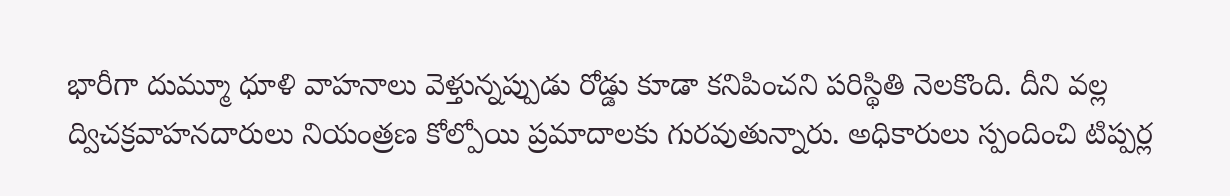భారీగా దుమ్మూ ధూళి వాహనాలు వెళ్తున్నప్పుడు రోడ్డు కూడా కనిపించని పరిస్థితి నెలకొంది. దీని వల్ల ద్విచక్రవాహనదారులు నియంత్రణ కోల్పోయి ప్రమాదాలకు గురవుతున్నారు. అధికారులు స్పందించి టిప్పర్ల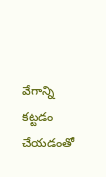వేగాన్ని కట్టడం చేయడంతో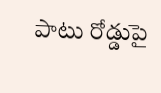పాటు రోడ్డుపై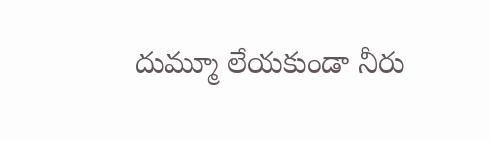దుమ్మూ లేయకుండా నీరు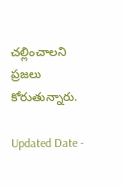చల్లించాలని ప్రజలు కోరుతున్నారు.

Updated Date -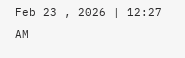Feb 23 , 2026 | 12:27 AM